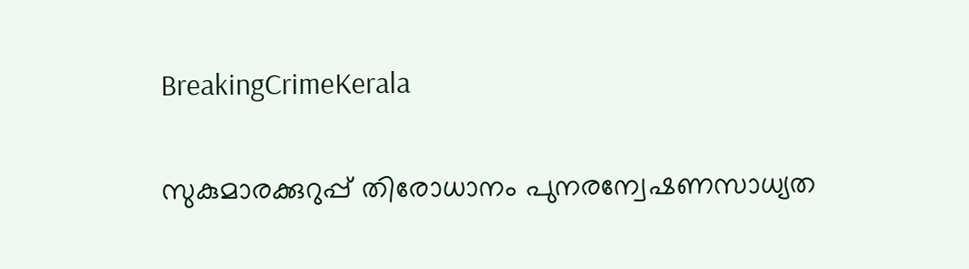BreakingCrimeKerala

സുകുമാരക്കുറുപ്പ് തിരോധാനം പുനരന്വേഷണസാധ്യത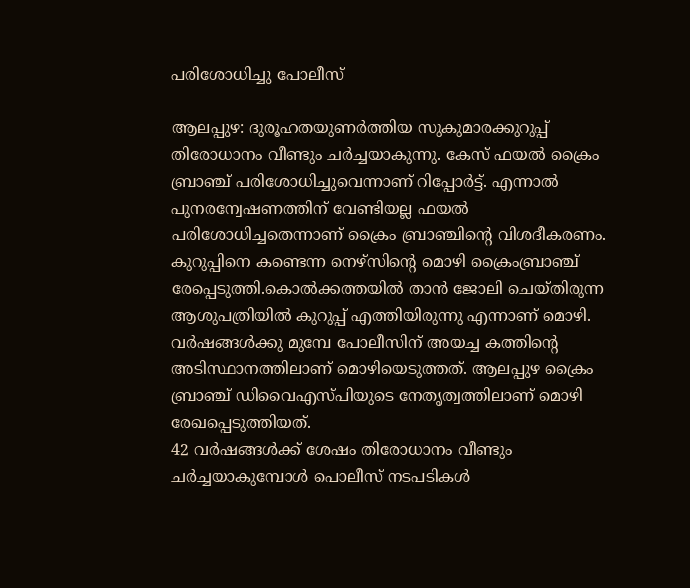പരിശോധിച്ചു പോലീസ്

ആലപ്പുഴ: ദുരൂഹതയുണര്‍ത്തിയ സുകുമാരക്കുറുപ്പ് തിരോധാനം വീണ്ടും ചര്‍ച്ചയാകുന്നു. കേസ് ഫയല്‍ ക്രൈം ബ്രാഞ്ച് പരിശോധിച്ചുവെന്നാണ് റിപ്പോര്‍ട്ട്. എന്നാല്‍ പുനരന്വേഷണത്തിന് വേണ്ടിയല്ല ഫയല്‍ പരിശോധിച്ചതെന്നാണ് ക്രൈം ബ്രാഞ്ചിന്റെ വിശദീകരണം. കുറുപ്പിനെ കണ്ടെന്ന നെഴ്സിന്റെ മൊഴി ക്രൈംബ്രാഞ്ച് രേപ്പെടുത്തി.കൊൽക്കത്തയിൽ താൻ ജോലി ചെയ്തിരുന്ന ആശുപത്രിയിൽ കുറുപ്പ് എത്തിയിരുന്നു എന്നാണ് മൊഴി. വർഷങ്ങൾക്കു മുമ്പേ പോലീസിന് അയച്ച കത്തിന്റെ അടിസ്ഥാനത്തിലാണ് മൊഴിയെടുത്തത്. ആലപ്പുഴ ക്രൈം ബ്രാഞ്ച് ഡിവൈഎസ്പിയുടെ നേതൃത്വത്തിലാണ് മൊഴി രേഖപ്പെടുത്തിയത്.
42 വര്‍ഷങ്ങള്‍ക്ക് ശേഷം തിരോധാനം വീണ്ടും ചര്‍ച്ചയാകുമ്പോള്‍ പൊലീസ് നടപടികള്‍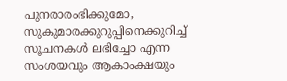പുനരാരംഭിക്കുമോ, സുകുമാരക്കുറുപ്പിനെക്കുറിച്ച് സൂചനകള്‍ ലഭിച്ചോ എന്ന സംശയവും ആകാംക്ഷയും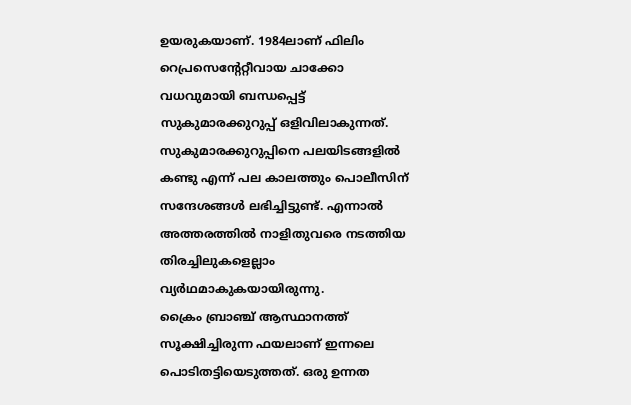ഉയരുകയാണ്. 1984ലാണ് ഫിലിം റെപ്രസെന്റേറ്റീവായ ചാക്കോ വധവുമായി ബന്ധപ്പെട്ട് സുകുമാരക്കുറുപ്പ് ഒളിവിലാകുന്നത്. സുകുമാരക്കുറുപ്പിനെ പലയിടങ്ങളില്‍ കണ്ടു എന്ന് പല കാലത്തും പൊലീസിന് സന്ദേശങ്ങള്‍ ലഭിച്ചിട്ടുണ്ട്. എന്നാല്‍ അത്തരത്തില്‍ നാളിതുവരെ നടത്തിയ തിരച്ചിലുകളെല്ലാം വ്യര്‍ഥമാകുകയായിരുന്നു.
ക്രൈം ബ്രാഞ്ച് ആസ്ഥാനത്ത് സൂക്ഷിച്ചിരുന്ന ഫയലാണ് ഇന്നലെ പൊടിതട്ടിയെടുത്തത്. ഒരു ഉന്നത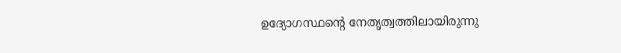ഉദ്യോഗസ്ഥന്റെ നേതൃത്വത്തിലായിരുന്നു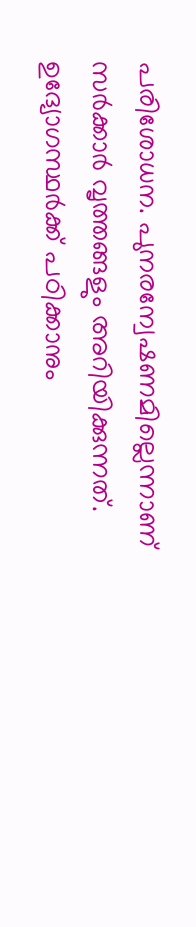പരിശോധന. പുനരന്വേഷണമില്ലെന്നാണ് സര്‍ക്കാര്‍ വൃത്തങ്ങളും അറിയിക്കുന്നത്. ഉദ്യോഗസ്ഥര്‍ക്ക് പഠിക്കാനും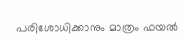പരിശോധിക്കാനും മാത്രം ഫയല്‍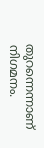തുറന്നെന്നാണ് നിഗമനം.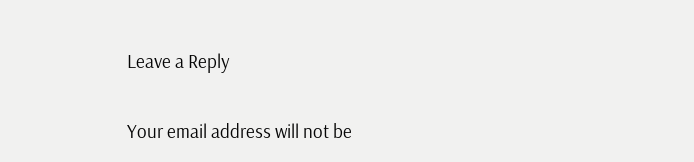Leave a Reply

Your email address will not be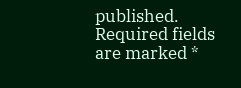published. Required fields are marked *